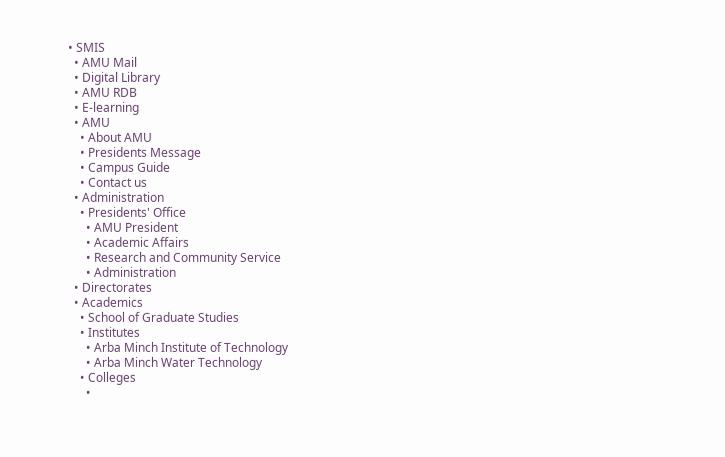• SMIS
  • AMU Mail
  • Digital Library
  • AMU RDB
  • E-learning
  • AMU
    • About AMU
    • Presidents Message
    • Campus Guide
    • Contact us
  • Administration
    • Presidents' Office
      • AMU President
      • Academic Affairs
      • Research and Community Service
      • Administration
  • Directorates
  • Academics
    • School of Graduate Studies
    • Institutes
      • Arba Minch Institute of Technology
      • Arba Minch Water Technology
    • Colleges
      •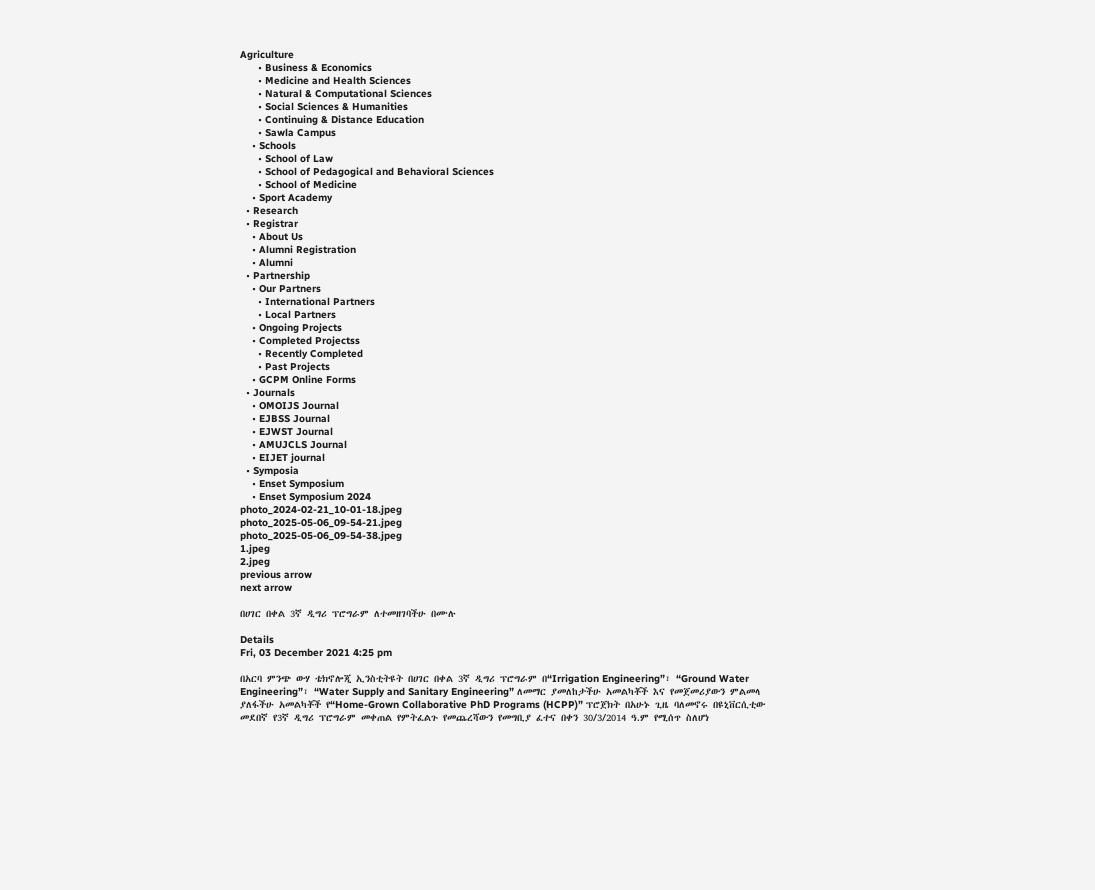Agriculture
      • Business & Economics
      • Medicine and Health Sciences
      • Natural & Computational Sciences
      • Social Sciences & Humanities
      • Continuing & Distance Education
      • Sawla Campus
    • Schools
      • School of Law
      • School of Pedagogical and Behavioral Sciences
      • School of Medicine
    • Sport Academy
  • Research
  • Registrar
    • About Us
    • Alumni Registration
    • Alumni
  • Partnership
    • Our Partners
      • International Partners
      • Local Partners
    • Ongoing Projects
    • Completed Projectss
      • Recently Completed
      • Past Projects
    • GCPM Online Forms
  • Journals
    • OMOIJS Journal
    • EJBSS Journal
    • EJWST Journal
    • AMUJCLS Journal
    • EIJET journal
  • Symposia
    • Enset Symposium
    • Enset Symposium 2024
photo_2024-02-21_10-01-18.jpeg
photo_2025-05-06_09-54-21.jpeg
photo_2025-05-06_09-54-38.jpeg
1.jpeg
2.jpeg
previous arrow
next arrow

በሀገር በቀል 3ኛ ዲግሪ ፕሮግራም ለተመዘገባችሁ በሙሉ

Details
Fri, 03 December 2021 4:25 pm

በአርባ ምንጭ ውሃ ቴክኖሎጂ ኢንስቲትዩት በሀገር በቀል 3ኛ ዲግሪ ፕሮግራም በ“Irrigation Engineering”፣ “Ground Water Engineering”፣ “Water Supply and Sanitary Engineering” ለመማር ያመለከታችሁ አመልካቾች እና የመጀመሪያውን ምልመላ ያለፋችሁ አመልካቾች የ“Home-Grown Collaborative PhD Programs (HCPP)” ፕሮጀክት በአሁኑ ጊዜ ባለመኖሩ በዩኒቨርሲቲው መደበኛ የ3ኛ ዲግሪ ፕሮግራም መቀጠል የምትፈልጉ የመጨረሻውን የመግቢያ ፈተና በቀን 30/3/2014 ዓ.ም የሚሰጥ ስለሆነ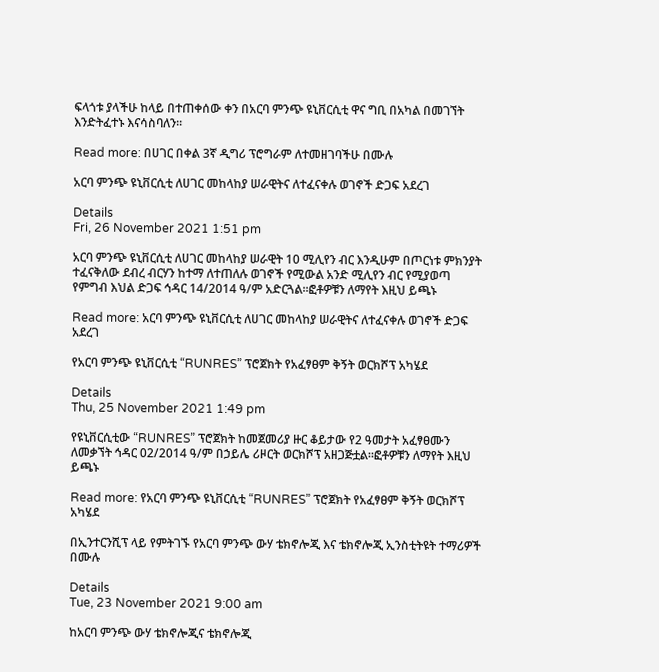ፍላጎቱ ያላችሁ ከላይ በተጠቀሰው ቀን በአርባ ምንጭ ዩኒቨርሲቲ ዋና ግቢ በአካል በመገኘት እንድትፈተኑ እናሳስባለን፡፡

Read more: በሀገር በቀል 3ኛ ዲግሪ ፕሮግራም ለተመዘገባችሁ በሙሉ

አርባ ምንጭ ዩኒቨርሲቲ ለሀገር መከላከያ ሠራዊትና ለተፈናቀሉ ወገኖች ድጋፍ አደረገ

Details
Fri, 26 November 2021 1:51 pm

አርባ ምንጭ ዩኒቨርሲቲ ለሀገር መከላከያ ሠራዊት 10 ሚሊየን ብር እንዲሁም በጦርነቱ ምክንያት ተፈናቅለው ደብረ ብርሃን ከተማ ለተጠለሉ ወገኖች የሚውል አንድ ሚሊየን ብር የሚያወጣ የምግብ እህል ድጋፍ ኅዳር 14/2014 ዓ/ም አድርጓል፡፡ፎቶዎቹን ለማየት እዚህ ይጫኑ

Read more: አርባ ምንጭ ዩኒቨርሲቲ ለሀገር መከላከያ ሠራዊትና ለተፈናቀሉ ወገኖች ድጋፍ አደረገ

የአርባ ምንጭ ዩኒቨርሲቲ “RUNRES” ፕሮጀክት የአፈፃፀም ቅኝት ወርክሾፕ አካሄደ

Details
Thu, 25 November 2021 1:49 pm

የዩኒቨርሲቲው “RUNRES” ፕሮጀክት ከመጀመሪያ ዙር ቆይታው የ2 ዓመታት አፈፃፀሙን ለመቃኘት ኅዳር 02/2014 ዓ/ም በኃይሌ ሪዞርት ወርክሾፕ አዘጋጅቷል፡፡ፎቶዎቹን ለማየት እዚህ ይጫኑ

Read more: የአርባ ምንጭ ዩኒቨርሲቲ “RUNRES” ፕሮጀክት የአፈፃፀም ቅኝት ወርክሾፕ አካሄደ

በኢንተርንሺፕ ላይ የምትገኙ የአርባ ምንጭ ውሃ ቴክኖሎጂ እና ቴክኖሎጂ ኢንስቲትዩት ተማሪዎች በሙሉ

Details
Tue, 23 November 2021 9:00 am

ከአርባ ምንጭ ውሃ ቴክኖሎጂና ቴክኖሎጂ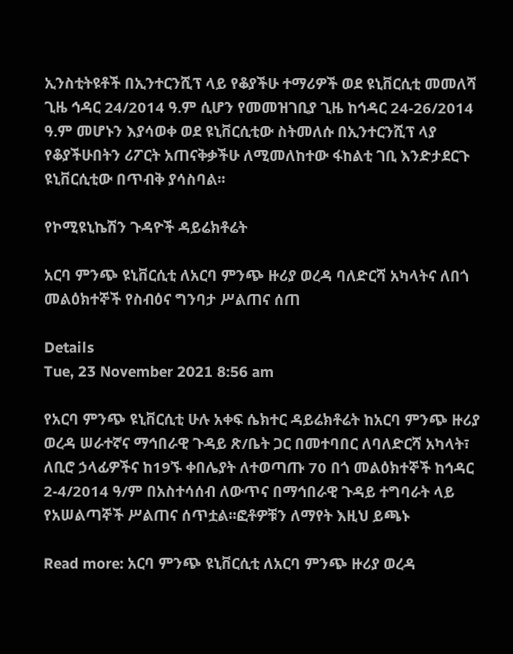ኢንስቲትዩቶች በኢንተርንሺፕ ላይ የቆያችሁ ተማሪዎች ወደ ዩኒቨርሲቲ መመለሻ ጊዜ ኅዳር 24/2014 ዓ.ም ሲሆን የመመዝገቢያ ጊዜ ከኅዳር 24-26/2014 ዓ.ም መሆኑን እያሳወቀ ወደ ዩኒቨርሲቲው ስትመለሱ በኢንተርንሺፕ ላያ የቆያችሁበትን ሪፖርት አጠናቅቃችሁ ለሚመለከተው ፋከልቲ ገቢ እንድታደርጉ ዩኒቨርሲቲው በጥብቅ ያሳስባል፡፡

የኮሚዩኒኬሽን ጉዳዮች ዳይሬክቶሬት

አርባ ምንጭ ዩኒቨርሲቲ ለአርባ ምንጭ ዙሪያ ወረዳ ባለድርሻ አካላትና ለበጎ መልዕክተኞች የስብዕና ግንባታ ሥልጠና ሰጠ

Details
Tue, 23 November 2021 8:56 am

የአርባ ምንጭ ዩኒቨርሲቲ ሁሉ አቀፍ ሴክተር ዳይሬክቶሬት ከአርባ ምንጭ ዙሪያ ወረዳ ሠራተኛና ማኅበራዊ ጉዳይ ጽ/ቤት ጋር በመተባበር ለባለድርሻ አካላት፣ ለቢሮ ኃላፊዎችና ከ19ኙ ቀበሌያት ለተወጣጡ 70 በጎ መልዕክተኞች ከኅዳር 2-4/2014 ዓ/ም በአስተሳሰብ ለውጥና በማኅበራዊ ጉዳይ ተግባራት ላይ የአሠልጣኞች ሥልጠና ሰጥቷል፡፡ፎቶዎቹን ለማየት እዚህ ይጫኑ

Read more: አርባ ምንጭ ዩኒቨርሲቲ ለአርባ ምንጭ ዙሪያ ወረዳ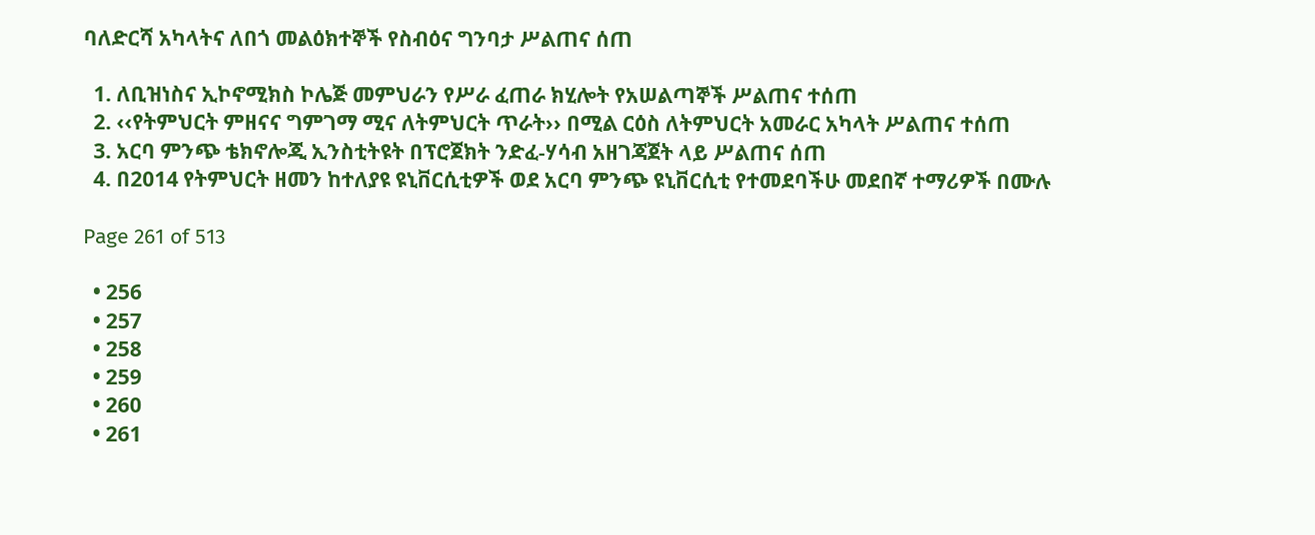ባለድርሻ አካላትና ለበጎ መልዕክተኞች የስብዕና ግንባታ ሥልጠና ሰጠ

  1. ለቢዝነስና ኢኮኖሚክስ ኮሌጅ መምህራን የሥራ ፈጠራ ክሂሎት የአሠልጣኞች ሥልጠና ተሰጠ
  2. ‹‹የትምህርት ምዘናና ግምገማ ሚና ለትምህርት ጥራት›› በሚል ርዕስ ለትምህርት አመራር አካላት ሥልጠና ተሰጠ
  3. አርባ ምንጭ ቴክኖሎጂ ኢንስቲትዩት በፕሮጀክት ንድፈ-ሃሳብ አዘገጃጀት ላይ ሥልጠና ሰጠ
  4. በ2014 የትምህርት ዘመን ከተለያዩ ዩኒቨርሲቲዎች ወደ አርባ ምንጭ ዩኒቨርሲቲ የተመደባችሁ መደበኛ ተማሪዎች በሙሉ

Page 261 of 513

  • 256
  • 257
  • 258
  • 259
  • 260
  • 261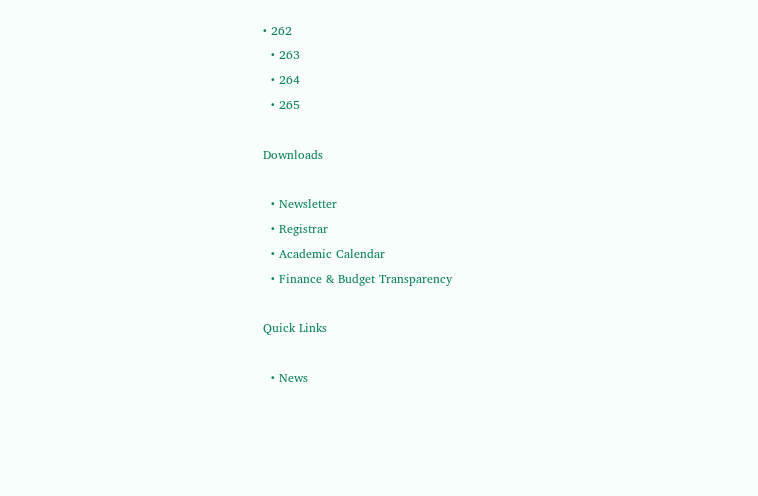• 262
  • 263
  • 264
  • 265

Downloads

  • Newsletter
  • Registrar
  • Academic Calendar
  • Finance & Budget Transparency

Quick Links

  • News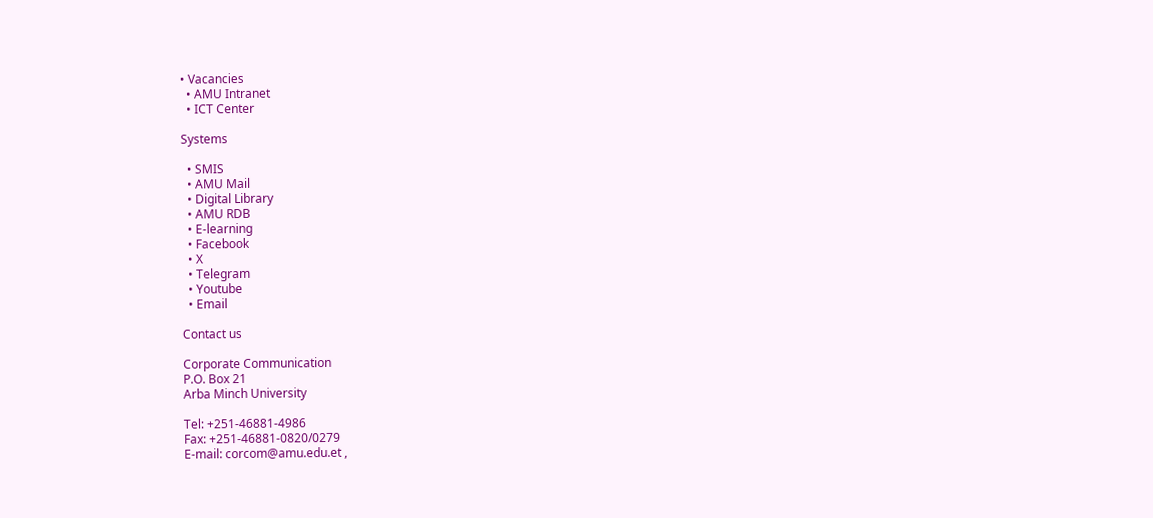• Vacancies
  • AMU Intranet
  • ICT Center

Systems

  • SMIS
  • AMU Mail
  • Digital Library
  • AMU RDB
  • E-learning
  • Facebook
  • X
  • Telegram
  • Youtube
  • Email

Contact us

Corporate Communication
P.O. Box 21
Arba Minch University

Tel: +251-46881-4986
Fax: +251-46881-0820/0279
E-mail: corcom@amu.edu.et ,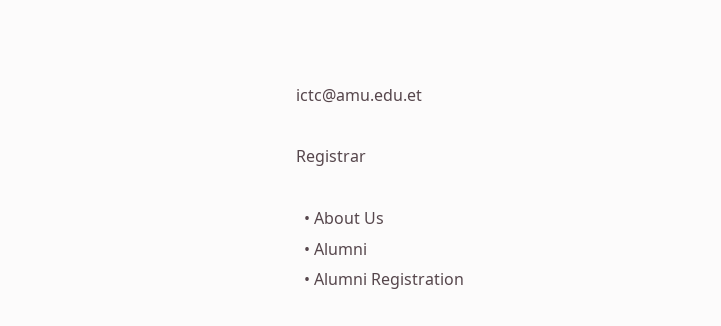ictc@amu.edu.et

Registrar

  • About Us
  • Alumni
  • Alumni Registration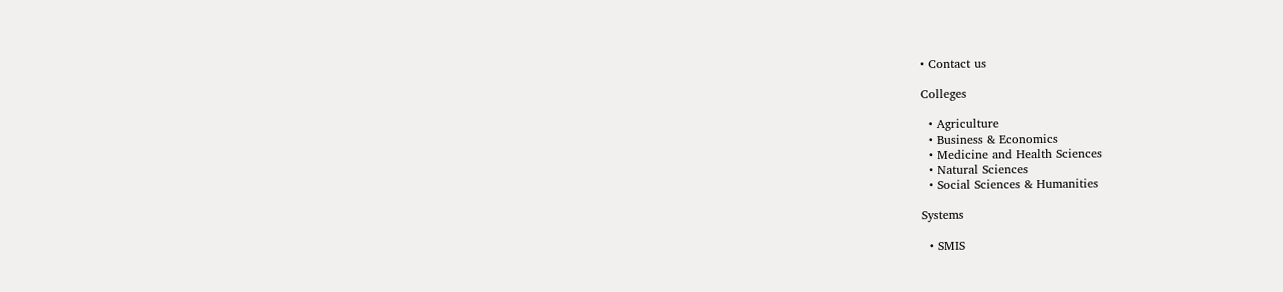• Contact us

Colleges

  • Agriculture
  • Business & Economics
  • Medicine and Health Sciences
  • Natural Sciences
  • Social Sciences & Humanities

Systems

  • SMIS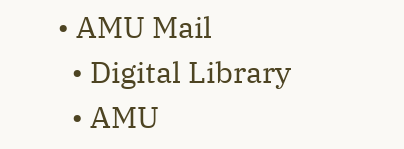• AMU Mail
  • Digital Library
  • AMU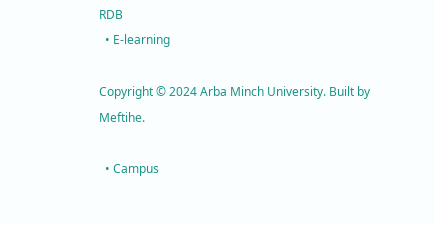RDB
  • E-learning

Copyright © 2024 Arba Minch University. Built by Meftihe.

  • Campus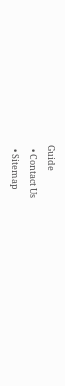Guide
  • Contact Us
  • Sitemap